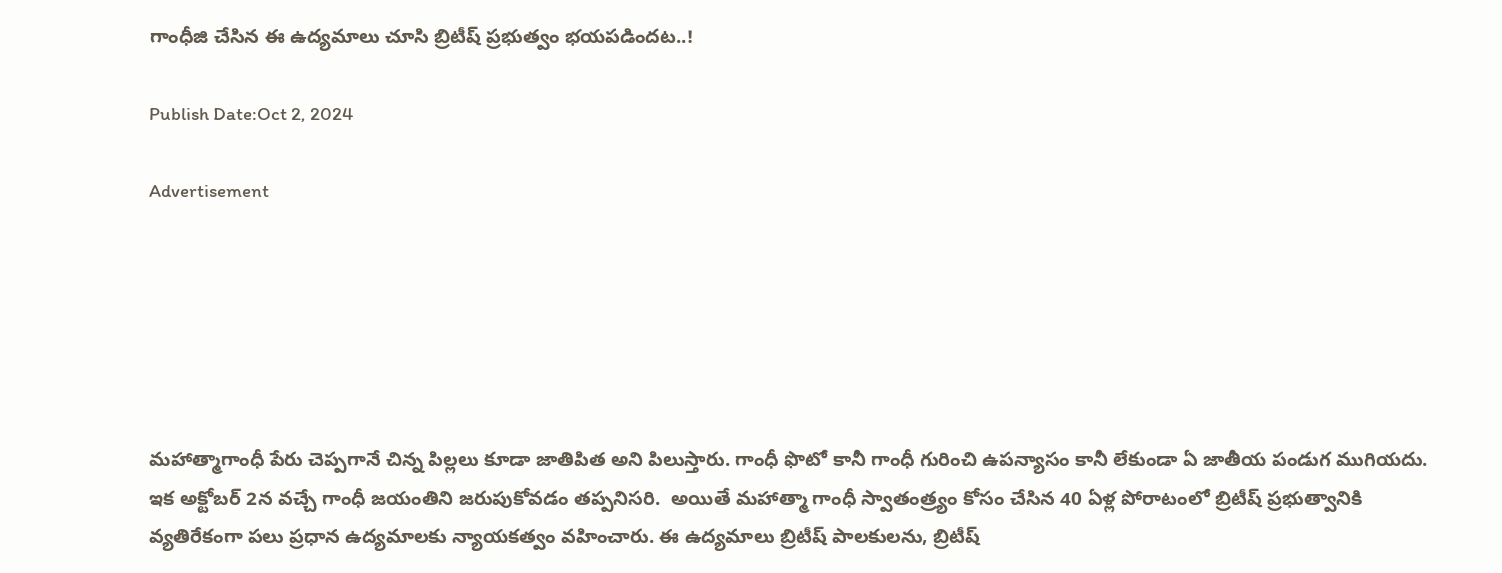గాంధీజి చేసిన ఈ ఉద్యమాలు చూసి బ్రిటీష్ ప్రభుత్వం భయపడిందట..!

Publish Date:Oct 2, 2024

Advertisement






మహాత్మాగాంధీ పేరు చెప్పగానే చిన్న పిల్లలు కూడా జాతిపిత అని పిలుస్తారు. గాంధీ ఫొటో కానీ గాంధీ గురించి ఉపన్యాసం కానీ లేకుండా ఏ జాతీయ పండుగ ముగియదు. ఇక అక్టోబర్ 2న వచ్చే గాంధీ జయంతిని జరుపుకోవడం తప్పనిసరి.  అయితే మహాత్మా గాంధీ స్వాతంత్ర్యం కోసం చేసిన 40 ఏళ్ల పోరాటంలో బ్రిటీష్ ప్రభుత్వానికి వ్యతిరేకంగా పలు ప్రధాన ఉద్యమాలకు న్యాయకత్వం వహించారు. ఈ ఉద్యమాలు బ్రిటీష్ పాలకులను, బ్రిటీష్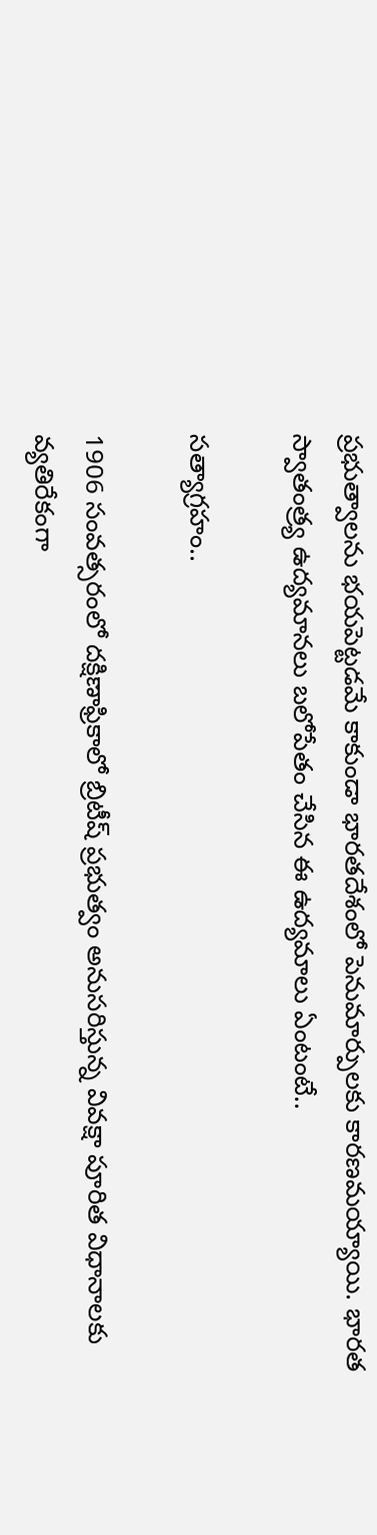ప్రభుత్వాలను భయపెట్టడమే కాకుండా భారతదేశంలో పెనుమార్పులకు కారణమయ్యాయి. భారత స్వాతంత్ర్య ఉద్యమానలు బలోపేతం చేసిన ఈ ఉద్యమాలు ఏంటంటే..

సత్యాగ్రహం..

1906 సంవత్సరంలో దక్షిణాఫ్రికాలో బ్రిటీష్ ప్రభుత్వం అనుసరిస్తున్న వివక్షా పూరిత విధానాలకు వ్యతిరేకంగా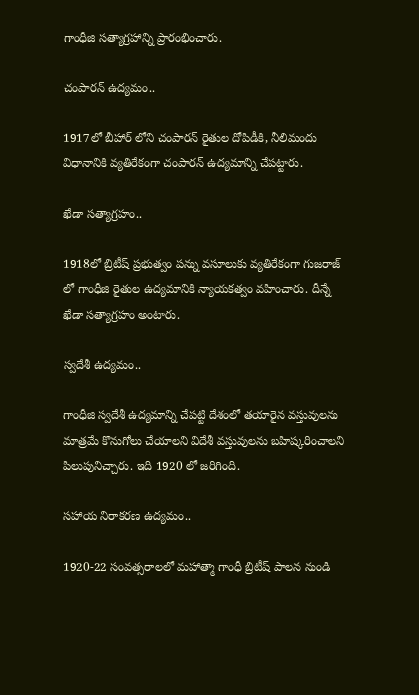గాంధీజి సత్యాగ్రహాన్ని ప్రారంభించారు.

చంపారన్ ఉద్యమం..

1917లో బీహార్ లోని చంపారన్ రైతుల దోపిడీకి, నీలిమందు విధానానికి వ్యతిరేకంగా చంపారన్ ఉద్యమాన్ని చేపట్టారు.

ఖేడా సత్యాగ్రహం..

1918లో బ్రిటీష్ ప్రభుత్వం పన్ను వసూలుకు వ్యతిరేకంగా గుజరాజ్ లో గాంధీజి రైతుల ఉద్యమానికి న్యాయకత్వం వహించారు. దీన్నే ఖేడా సత్యాగ్రహం అంటారు.

స్వదేశీ ఉద్యమం..

గాంధీజి స్వదేశీ ఉద్యమాన్ని చేపట్టి దేశంలో తయారైన వస్తువులను మాత్రమే కొనుగోలు చేయాలని విదేశీ వస్తువులను బహిష్కరించాలని పిలుపునిచ్చారు. ఇది 1920 లో జరిగింది.

సహాయ నిరాకరణ ఉద్యమం..

1920-22 సంవత్సరాలలో మహాత్మా గాంధీ బ్రిటీష్ పాలన నుండి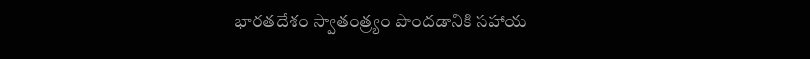భారతదేశం స్వాతంత్ర్యం పొందడానికి సహాయ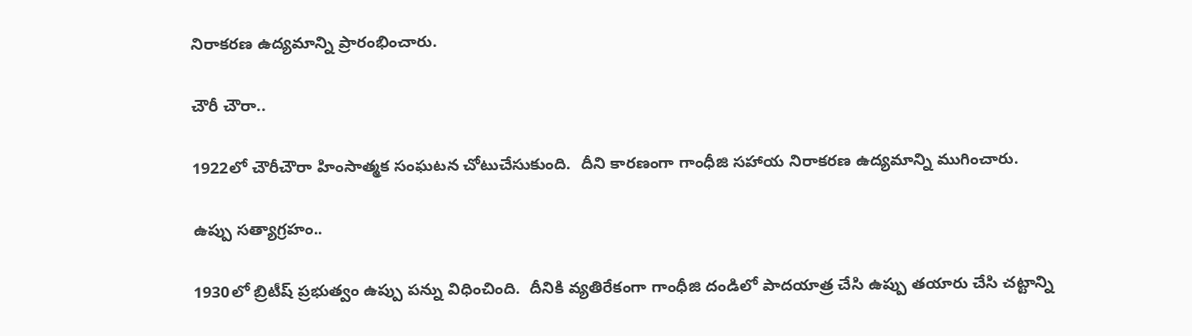నిరాకరణ ఉద్యమాన్ని ప్రారంభించారు.

చౌరీ చౌరా..

1922లో చౌరీచౌరా హింసాత్మక సంఘటన చోటుచేసుకుంది.  దీని కారణంగా గాంధీజి సహాయ నిరాకరణ ఉద్యమాన్ని ముగించారు.

ఉప్పు సత్యాగ్రహం..

1930లో బ్రిటీష్ ప్రభుత్వం ఉప్పు పన్ను విధించింది.  దీనికి వ్యతిరేకంగా గాంధీజి దండిలో పాదయాత్ర చేసి ఉప్పు తయారు చేసి చట్టాన్ని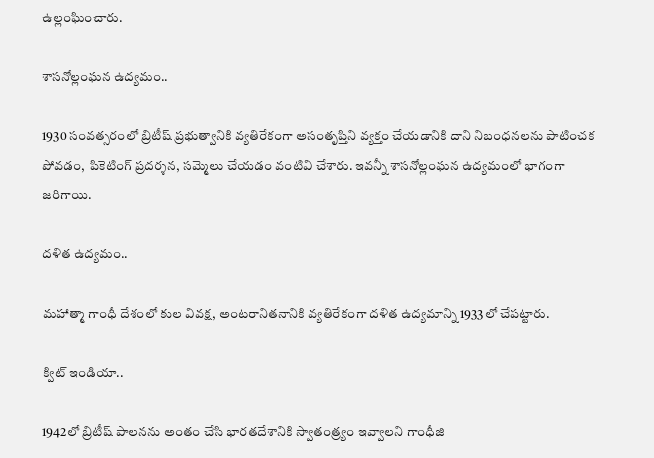ఉల్లంఘించారు.

శాసనోల్లంఘన ఉద్యమం..

1930 సంవత్సరంలో బ్రిటీష్ ప్రభుత్వానికి వ్యతిరేకంగా అసంతృప్తిని వ్యక్తం చేయడానికి దాని నిబంధనలను పాటించక పోవడం,  పికెటింగ్ ప్రదర్శన, సమ్మెలు చేయడం వంటివి చేశారు. ఇవన్నీ శాసనోల్లంఘన ఉద్యమంలో భాగంగా జరిగాయి.

దళిత ఉద్యమం..

మహాత్మా గాంధీ దేశంలో కుల వివక్ష, అంటరానితనానికి వ్యతిరేకంగా దళిత ఉద్యమాన్ని 1933లో చేపట్టారు.

క్విట్ ఇండియా..

1942లో బ్రిటీష్ పాలనను అంతం చేసి భారతదేశానికి స్వాతంత్ర్యం ఇవ్వాలని గాంధీజి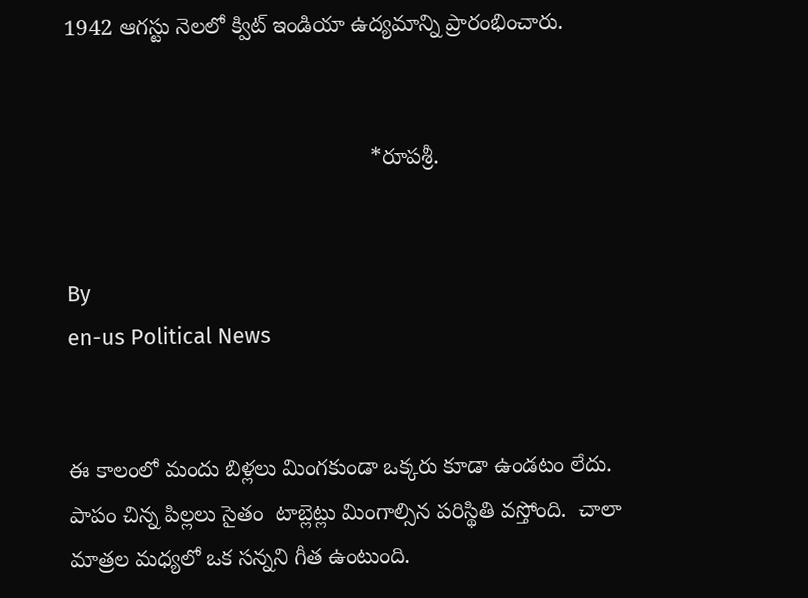1942 ఆగస్టు నెలలో క్విట్ ఇండియా ఉద్యమాన్ని ప్రారంభించారు.


                                                 *రూపశ్రీ.


By
en-us Political News


ఈ కాలంలో మందు బిళ్లలు మింగకుండా ఒక్కరు కూడా ఉండటం లేదు.  పాపం చిన్న పిల్లలు సైతం  టాబ్లెట్లు మింగాల్సిన పరిస్థితి వస్తోంది.  చాలా మాత్రల మధ్యలో ఒక సన్నని గీత ఉంటుంది.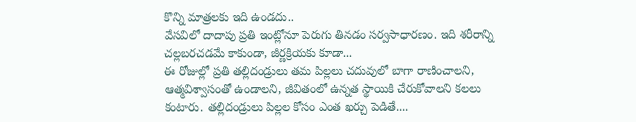కొన్ని మాత్రలకు ఇది ఉండదు..
వేసవిలో దాదాపు ప్రతి ఇంట్లోనూ పెరుగు తినడం సర్వసాధారణం. ఇది శరీరాన్ని చల్లబరచడమే కాకుండా, జీర్ణక్రియకు కూడా...
ఈ రోజుల్లో ప్రతి తల్లిదండ్రులు తమ పిల్లలు చదువులో బాగా రాణించాలని, ఆత్మవిశ్వాసంతో ఉండాలని, జీవితంలో ఉన్నత స్థాయికి చేరుకోవాలని కలలు కంటారు. తల్లిదండ్రులు పిల్లల కోసం ఎంత ఖర్చు పెడితే....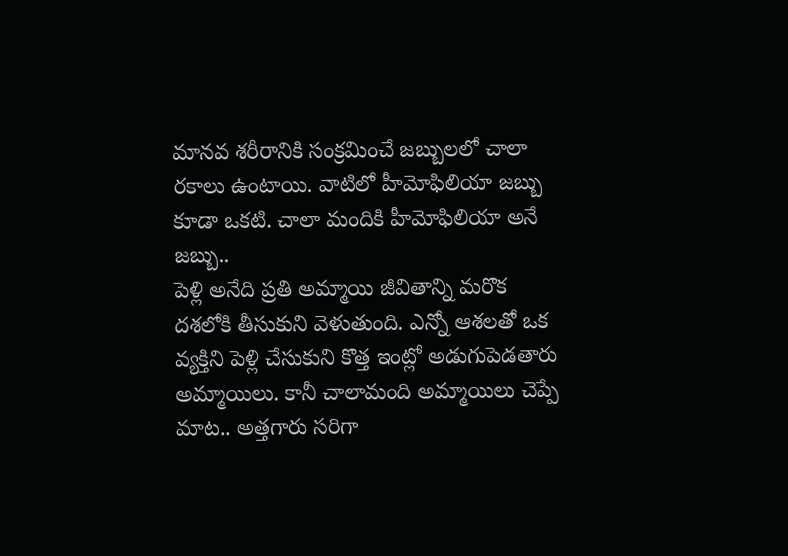మానవ శరీరానికి సంక్రమించే జబ్బులలో చాలా రకాలు ఉంటాయి. వాటిలో హీమోఫిలియా జబ్బు కూడా ఒకటి. చాలా మందికి హీమోఫిలియా అనే జబ్బు..
పెళ్లి అనేది ప్రతి అమ్మాయి జీవితాన్ని మరొక దశలోకి తీసుకుని వెళుతుంది. ఎన్నో ఆశలతో ఒక వ్యక్తిని పెళ్లి చేసుకుని కొత్త ఇంట్లో అడుగుపెడతారు అమ్మాయిలు. కానీ చాలామంది అమ్మాయిలు చెప్పే మాట.. అత్తగారు సరిగా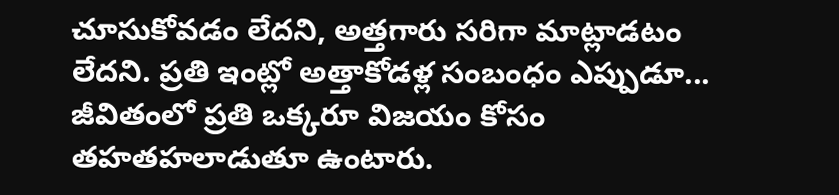చూసుకోవడం లేదని, అత్తగారు సరిగా మాట్లాడటం లేదని. ప్రతి ఇంట్లో అత్తాకోడళ్ల సంబంధం ఎప్పుడూ...
జీవితంలో ప్రతి ఒక్కరూ విజయం కోసం తహతహలాడుతూ ఉంటారు.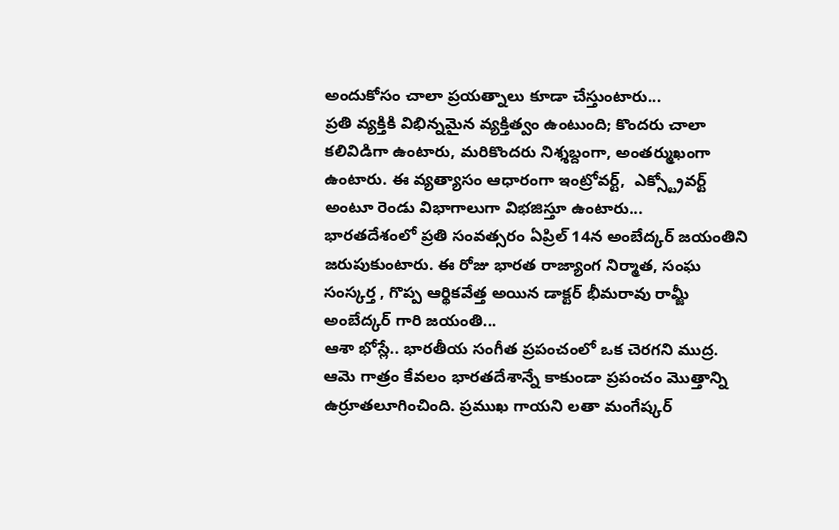అందుకోసం చాలా ప్రయత్నాలు కూడా చేస్తుంటారు...
ప్రతి వ్యక్తికి విభిన్నమైన వ్యక్తిత్వం ఉంటుంది; కొందరు చాలా కలివిడిగా ఉంటారు, మరికొందరు నిశ్శబ్దంగా, అంతర్ముఖంగా ఉంటారు. ఈ వ్యత్యాసం ఆధారంగా ఇంట్రోవర్ట్,  ఎక్స్ట్రోవర్ట్ అంటూ రెండు విభాగాలుగా విభజిస్తూ ఉంటారు...
భారతదేశంలో ప్రతి సంవత్సరం ఏప్రిల్ 14న అంబేద్కర్ జయంతిని జరుపుకుంటారు. ఈ రోజు భారత రాజ్యాంగ నిర్మాత, సంఘ సంస్కర్త , గొప్ప ఆర్థికవేత్త అయిన డాక్టర్ భీమరావు రామ్జీ అంబేద్కర్ గారి జయంతి...
ఆశా భోస్లే.. భారతీయ సంగీత ప్రపంచంలో ఒక చెరగని ముద్ర.  ఆమె గాత్రం కేవలం భారతదేశాన్నే కాకుండా ప్రపంచం మొత్తాన్ని ఉర్రూతలూగించింది. ప్రముఖ గాయని లతా మంగేష్కర్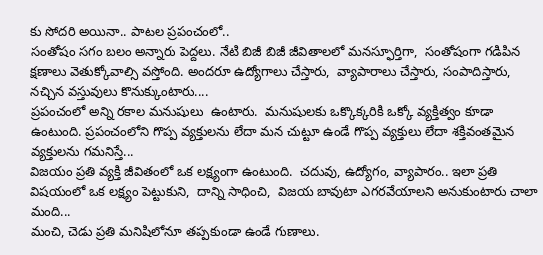కు సోదరి అయినా.. పాటల ప్రపంచంలో..
సంతోషం సగం బలం అన్నారు పెద్దలు. నేటి బిజీ బిజీ జీవితాలలో మనస్ఫూర్తిగా,  సంతోషంగా గడిపిన క్షణాలు వెతుక్కోవాల్సి వస్తోంది. అందరూ ఉద్యోగాలు చేస్తారు,  వ్యాపారాలు చేస్తారు, సంపాదిస్తారు,  నచ్చిన వస్తువులు కొనుక్కుంటారు....
ప్రపంచంలో అన్ని రకాల మనుషులు  ఉంటారు.  మనుషులకు ఒక్కొక్కరికి ఒక్కో వ్యక్తిత్వం కూడా ఉంటుంది. ప్రపంచంలోని గొప్ప వ్యక్తులను లేదా మన చుట్టూ ఉండే గొప్ప వ్యక్తులు లేదా శక్తివంతమైన వ్యక్తులను గమనిస్తే...
విజయం ప్రతి వ్యక్తి జీవితంలో ఒక లక్ష్యంగా ఉంటుంది.  చదువు, ఉద్యోగం, వ్యాపారం.. ఇలా ప్రతి విషయంలో ఒక లక్ష్యం పెట్టుకుని,  దాన్ని సాధించి,  విజయ బావుటా ఎగరవేయాలని అనుకుంటారు చాలా మంది...
మంచి, చెడు ప్రతి మనిషిలోనూ తప్పకుండా ఉండే గుణాలు.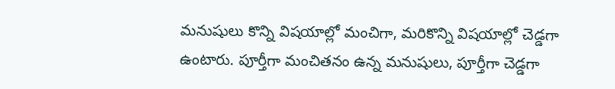మనుషులు కొన్ని విషయాల్లో మంచిగా, మరికొన్ని విషయాల్లో చెడ్డగా ఉంటారు. పూర్తీగా మంచితనం ఉన్న మనుషులు, పూర్తీగా చెడ్డగా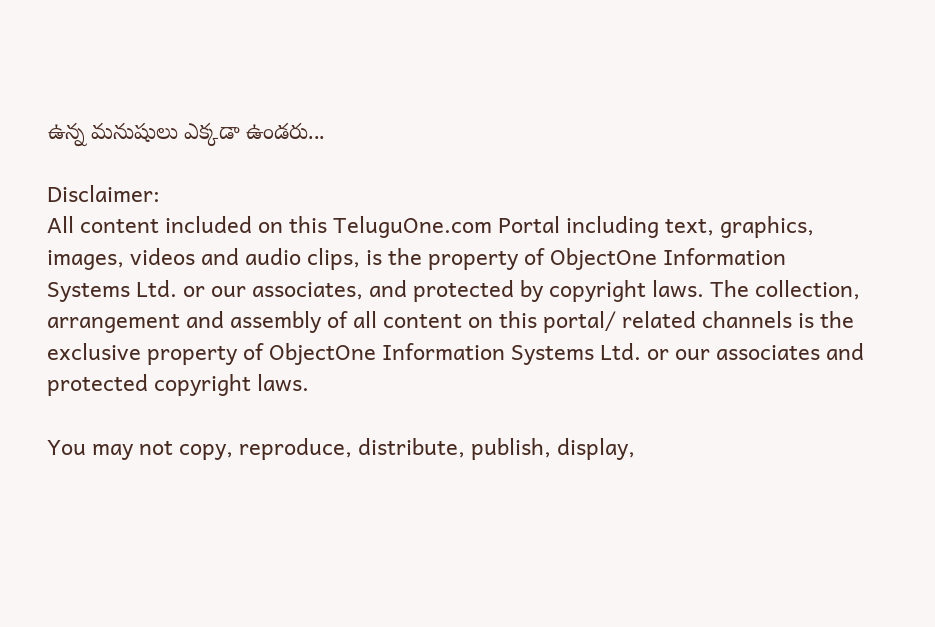ఉన్న మనుషులు ఎక్కడా ఉండరు...

Disclaimer:
All content included on this TeluguOne.com Portal including text, graphics, images, videos and audio clips, is the property of ObjectOne Information Systems Ltd. or our associates, and protected by copyright laws. The collection, arrangement and assembly of all content on this portal/ related channels is the exclusive property of ObjectOne Information Systems Ltd. or our associates and protected copyright laws.

You may not copy, reproduce, distribute, publish, display,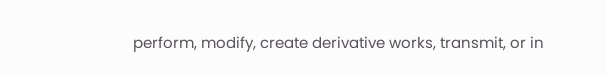perform, modify, create derivative works, transmit, or in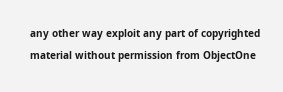any other way exploit any part of copyrighted material without permission from ObjectOne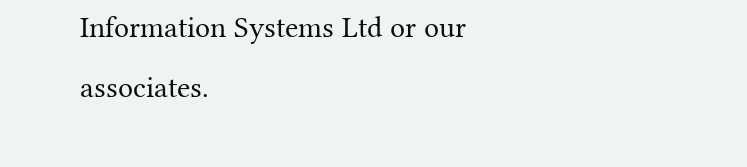Information Systems Ltd or our associates.